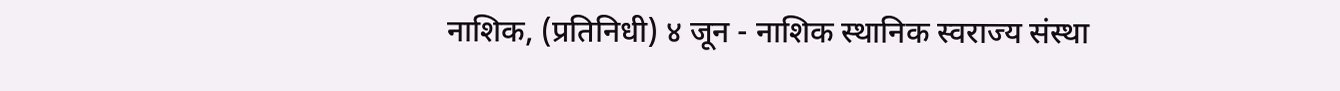नाशिक, (प्रतिनिधी) ४ जून - नाशिक स्थानिक स्वराज्य संस्था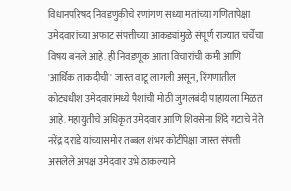विधानपरिषद निवडणुकीचे रणांगण सध्या मतांच्या गणितापेक्षा उमेदवारांच्या अफाट संपत्तीच्या आकड्यांमुळे संपूर्ण राज्यात चर्चेचा विषय बनले आहे. ही निवडणूक आता विचारांची कमी आणि 'आर्थिक ताकदीची' जास्त वाटू लागली असून, रिंगणातील कोट्यधीश उमेदवारांमध्ये पैशांची मोठी जुगलबंदी पाहायला मिळत आहे. महायुतीचे अधिकृत उमेदवार आणि शिवसेना शिंदे गटाचे नेते नरेंद्र दराडे यांच्यासमोर तब्बल शंभर कोटींपेक्षा जास्त संपत्ती असलेले अपक्ष उमेदवार उभे ठाकल्याने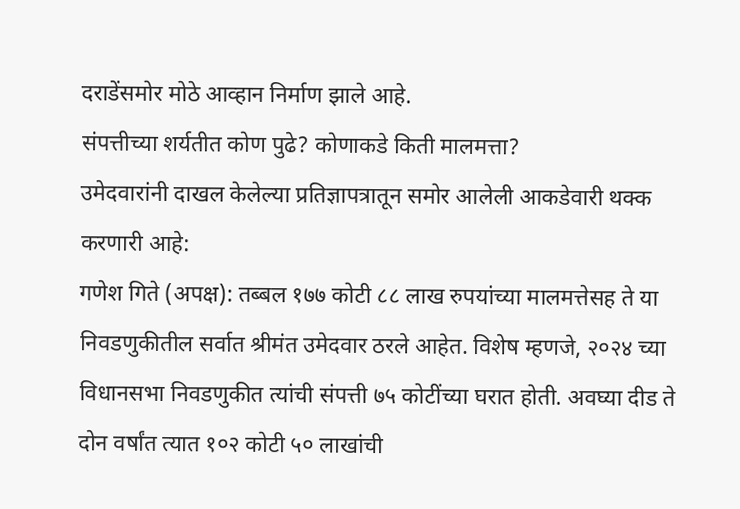दराडेंसमोर मोठे आव्हान निर्माण झाले आहे.
संपत्तीच्या शर्यतीत कोण पुढे? कोणाकडे किती मालमत्ता?
उमेदवारांनी दाखल केलेल्या प्रतिज्ञापत्रातून समोर आलेली आकडेवारी थक्क करणारी आहे:
गणेश गिते (अपक्ष): तब्बल १७७ कोटी ८८ लाख रुपयांच्या मालमत्तेसह ते या निवडणुकीतील सर्वात श्रीमंत उमेदवार ठरले आहेत. विशेष म्हणजे, २०२४ च्या विधानसभा निवडणुकीत त्यांची संपत्ती ७५ कोटींच्या घरात होती. अवघ्या दीड ते दोन वर्षांत त्यात १०२ कोटी ५० लाखांची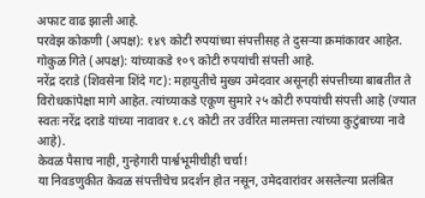अफाट वाढ झाली आहे.
परवेझ कोकणी (अपक्ष): १४९ कोटी रुपयांच्या संपत्तीसह ते दुसऱ्या क्रमांकावर आहेत.
गोकुळ गिते (अपक्ष): यांच्याकडे १०९ कोटी रुपयांची संपत्ती आहे.
नरेंद्र दराडे (शिवसेना शिंदे गट): महायुतीचे मुख्य उमेदवार असूनही संपत्तीच्या बाबतीत ते विरोधकांपेक्षा मागे आहेत. त्यांच्याकडे एकूण सुमारे २५ कोटी रुपयांची संपत्ती आहे (ज्यात स्वतः नरेंद्र दराडे यांच्या नावावर १.८९ कोटी तर उर्वरित मालमत्ता त्यांच्या कुटुंबाच्या नावे आहे).
केवळ पैसाच नाही, गुन्हेगारी पार्श्वभूमीचीही चर्चा!
या निवडणुकीत केवळ संपत्तीचेच प्रदर्शन होत नसून, उमेदवारांवर असलेल्या प्रलंबित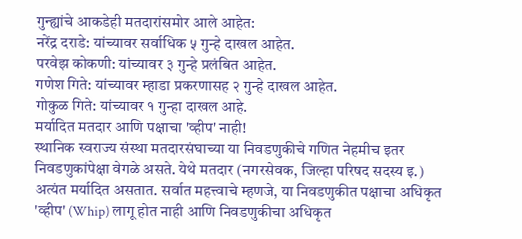गुन्ह्यांचे आकडेही मतदारांसमोर आले आहेत:
नरेंद्र दराडे: यांच्यावर सर्वाधिक ५ गुन्हे दाखल आहेत.
परवेझ कोकणी: यांच्यावर ३ गुन्हे प्रलंबित आहेत.
गणेश गिते: यांच्यावर म्हाडा प्रकरणासह २ गुन्हे दाखल आहेत.
गोकुळ गिते: यांच्यावर १ गुन्हा दाखल आहे.
मर्यादित मतदार आणि पक्षाचा 'व्हीप' नाही!
स्थानिक स्वराज्य संस्था मतदारसंघाच्या या निवडणुकीचे गणित नेहमीच इतर निवडणुकांपेक्षा वेगळे असते. येथे मतदार (नगरसेवक, जिल्हा परिषद सदस्य इ.) अत्यंत मर्यादित असतात. सर्वात महत्त्वाचे म्हणजे, या निवडणुकीत पक्षाचा अधिकृत 'व्हीप' (Whip) लागू होत नाही आणि निवडणुकीचा अधिकृत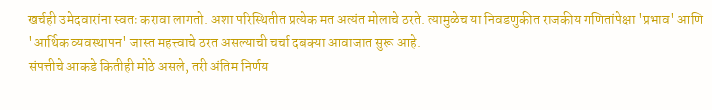खर्चही उमेदवारांना स्वतः करावा लागतो. अशा परिस्थितीत प्रत्येक मत अत्यंत मोलाचे ठरते. त्यामुळेच या निवडणुकीत राजकीय गणितांपेक्षा 'प्रभाव' आणि 'आर्थिक व्यवस्थापन' जास्त महत्त्वाचे ठरत असल्याची चर्चा दबक्या आवाजात सुरू आहे.
संपत्तीचे आकडे कितीही मोठे असले, तरी अंतिम निर्णय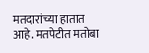मतदारांच्या हातात आहे. मतपेटीत मतोबा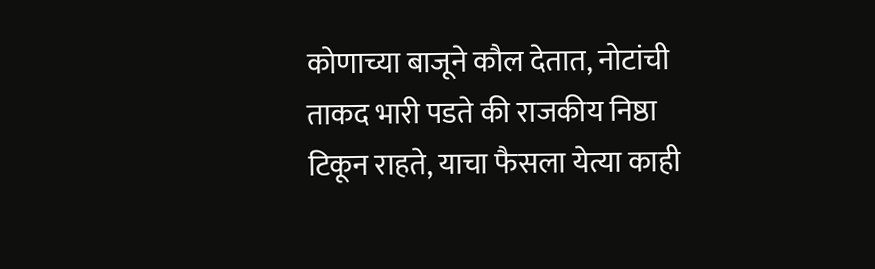कोणाच्या बाजूने कौल देतात, नोटांची ताकद भारी पडते की राजकीय निष्ठा टिकून राहते, याचा फैसला येत्या काही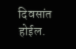दिवसांत होईल.